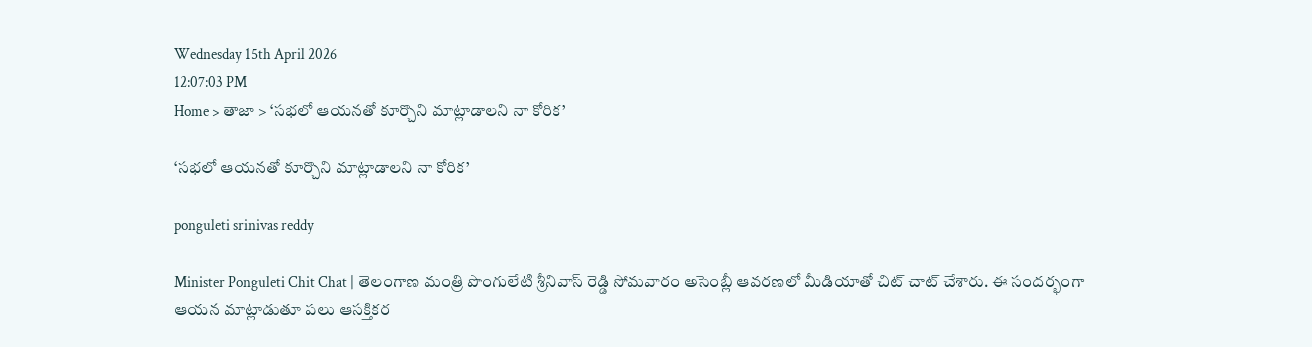Wednesday 15th April 2026
12:07:03 PM
Home > తాజా > ‘సభలో ఆయనతో కూర్చొని మాట్లాడాలని నా కోరిక’

‘సభలో ఆయనతో కూర్చొని మాట్లాడాలని నా కోరిక’

ponguleti srinivas reddy

Minister Ponguleti Chit Chat | తెలంగాణ మంత్రి పొంగులేటి శ్రీనివాస్ రెడ్డి సోమవారం అసెంబ్లీ ఆవరణలో మీడియాతో చిట్ చాట్ చేశారు. ఈ సందర్భంగా ఆయన మాట్లాడుతూ పలు ఆసక్తికర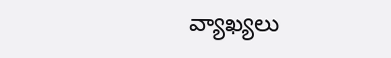వ్యాఖ్యలు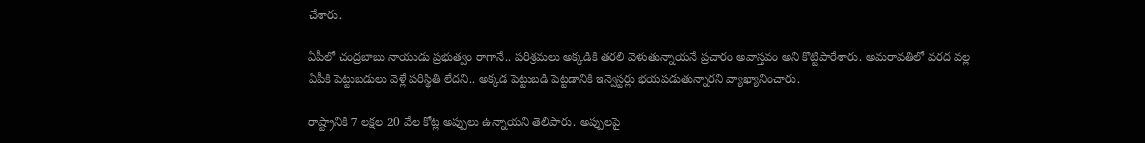చేశారు.

ఏపీలో చంద్రబాబు నాయుడు ప్రభుత్వం రాగానే.. పరిశ్రమలు అక్కడికి తరలి వెళుతున్నాయనే ప్రచారం అవాస్తవం అని కొట్టిపారేశారు. అమరావతిలో వరద వల్ల ఏపీకి పెట్టుబడులు వెళ్లే పరిస్థితి లేదని.. అక్కడ పెట్టుబడి పెట్టడానికి ఇన్వెస్టర్లు భయపడుతున్నారని వ్యాఖ్యానించారు.

రాష్ట్రానికి 7 లక్షల 20 వేల కోట్ల అప్పులు ఉన్నాయని తెలిపారు. అప్పులపై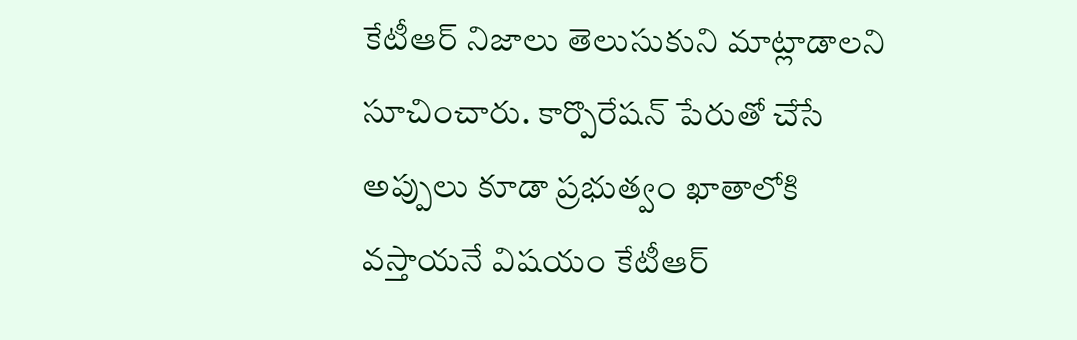కేటీఆర్ నిజాలు తెలుసుకుని మాట్లాడాలని సూచించారు. కార్పొరేషన్ పేరుతో చేసే అప్పులు కూడా ప్రభుత్వం ఖాతాలోకి వస్తాయనే విషయం కేటీఆర్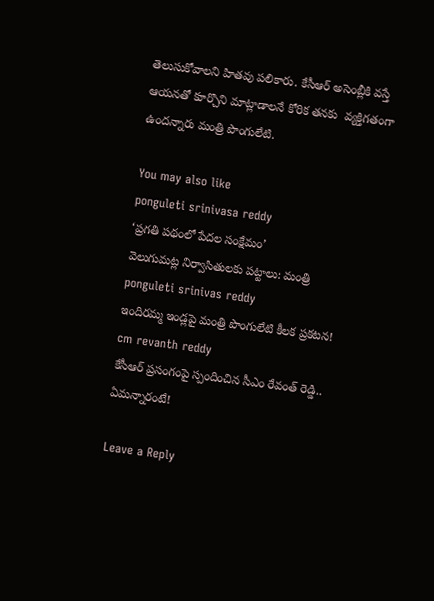తెలుసుకోవాలని హితవు పలికారు. కేసీఆర్ అసెంబ్లీకి వస్తే ఆయనతో కూర్చొని మాట్లాడాలనే కోరిక తనకు  వ్యక్తిగతంగా ఉందన్నారు మంత్రి పొంగులేటి.

You may also like
ponguleti srinivasa reddy
‘ప్రగతి పథంలో పేదల సంక్షేమం’
వెలుగుమట్ల నిర్వాసితులకు పట్టాలు: మంత్రి
ponguleti srinivas reddy
ఇందిరమ్మ ఇండ్లపై మంత్రి పొంగులేటి కీలక ప్రకటన!
cm revanth reddy
కేసీఆర్ ప్రసంగంపై స్పందించిన సీఎం రేవంత్ రెడ్డి.. ఏమన్నారంటే!

Leave a Reply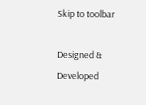Skip to toolbar

Designed & Developed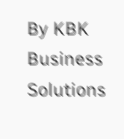By KBK Business Solutions